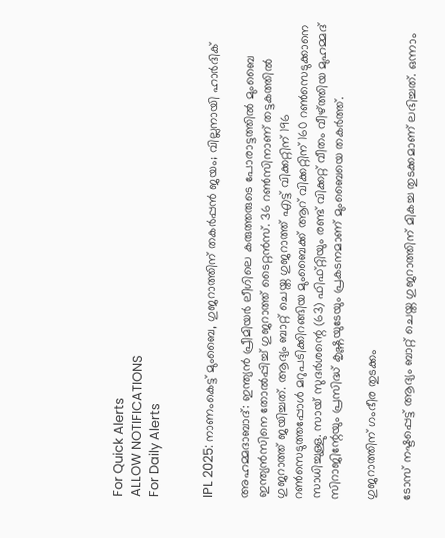For Quick Alerts
ALLOW NOTIFICATIONS
For Daily Alerts


IPL 2025: നാണംകെട്ട് മുംബൈ, ഗുജറാത്തിന് തകര്‍പ്പന്‍ ജയം; വില്ലനായി ഹാര്‍ദിക്

അഹമ്മദാബാദ്: ഇന്ത്യന്‍ പ്രീമിയര്‍ ലീഗിലെ കരുത്തരുടെ പോരാട്ടത്തില്‍ മുംബൈ ഇന്ത്യന്‍സിനെ തോല്‍പ്പിച്ച് ഗുജറാത്ത് ടൈറ്റന്‍സ്. 36 റണ്‍സിനാണ് തട്ടകത്തില്‍ ഗുജറാത്ത് ജയിച്ചത്. ആദ്യം ബാറ്റ് ചെയ്ത ഗുജറാത്ത് എട്ട് വിക്കറ്റിന് 196 റണ്‍സെടുത്തപ്പോള്‍ മറുപടിക്കിറങ്ങിയ മുംബൈക്ക് ആറ് വിക്കറ്റിന് 160 റണ്‍സെടുക്കാനെ സാധിച്ചുള്ളു. സായ് സുദര്‍ശന്റെ (63) ഫിഫ്റ്റിയും രണ്ട് വിക്കറ്റ് വീതം വീഴ്ത്തിയ മുഹമ്മദ് സിറാജിന്റേയും പ്രസിദ്ധ് കൃഷ്ണയുടേയും പ്രകടനമാണ് മുംബൈയെ തകര്‍ത്ത്.

ഗുജറാത്തിന് ഗംഭീര തുടക്കം

ടോസ് നഷ്ടപ്പെട്ട് ആദ്യം ബാറ്റ് ചെയ്ത ഗുജറാത്തിന് മികച്ച തുടക്കമാണ് ലഭിച്ചത്. ഒന്നാം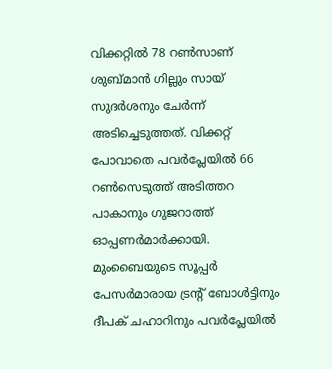വിക്കറ്റില്‍ 78 റണ്‍സാണ് ശുബ്മാന്‍ ഗില്ലും സായ് സുദര്‍ശനും ചേര്‍ന്ന് അടിച്ചെടുത്തത്. വിക്കറ്റ് പോവാതെ പവര്‍പ്ലേയില്‍ 66 റണ്‍സെടുത്ത് അടിത്തറ പാകാനും ഗുജറാത്ത് ഓപ്പണര്‍മാര്‍ക്കായി. മുംബൈയുടെ സൂപ്പര്‍ പേസര്‍മാരായ ട്രന്റ് ബോള്‍ട്ടിനും ദീപക് ചഹാറിനും പവര്‍പ്ലേയില്‍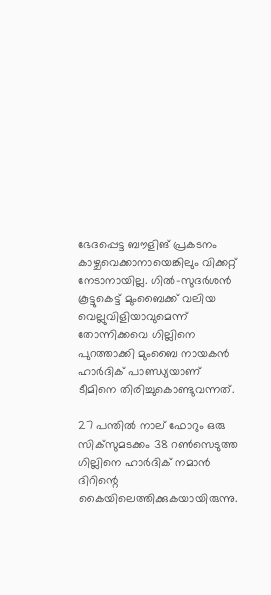ഭേദപ്പെട്ട ബൗളിങ് പ്രകടനം കാഴ്ചവെക്കാനായെങ്കിലും വിക്കറ്റ് നേടാനായില്ല. ഗില്‍-സുദര്‍ശന്‍ കൂട്ടുകെട്ട് മുംബൈക്ക് വലിയ വെല്ലുവിളിയാവുമെന്ന് തോന്നിക്കവെ ഗില്ലിനെ പുറത്താക്കി മുംബൈ നായകന്‍ ഹാര്‍ദിക് പാണ്ഡ്യയാണ് ടീമിനെ തിരിച്ചുകൊണ്ടുവന്നത്.

27 പന്തില്‍ നാല് ഫോറും ഒരു സിക്‌സുമടക്കം 38 റണ്‍സെടുത്ത ഗില്ലിനെ ഹാര്‍ദിക് നമാന്‍ ദിറിന്റെ കൈയിലെത്തിക്കുകയായിരുന്നു.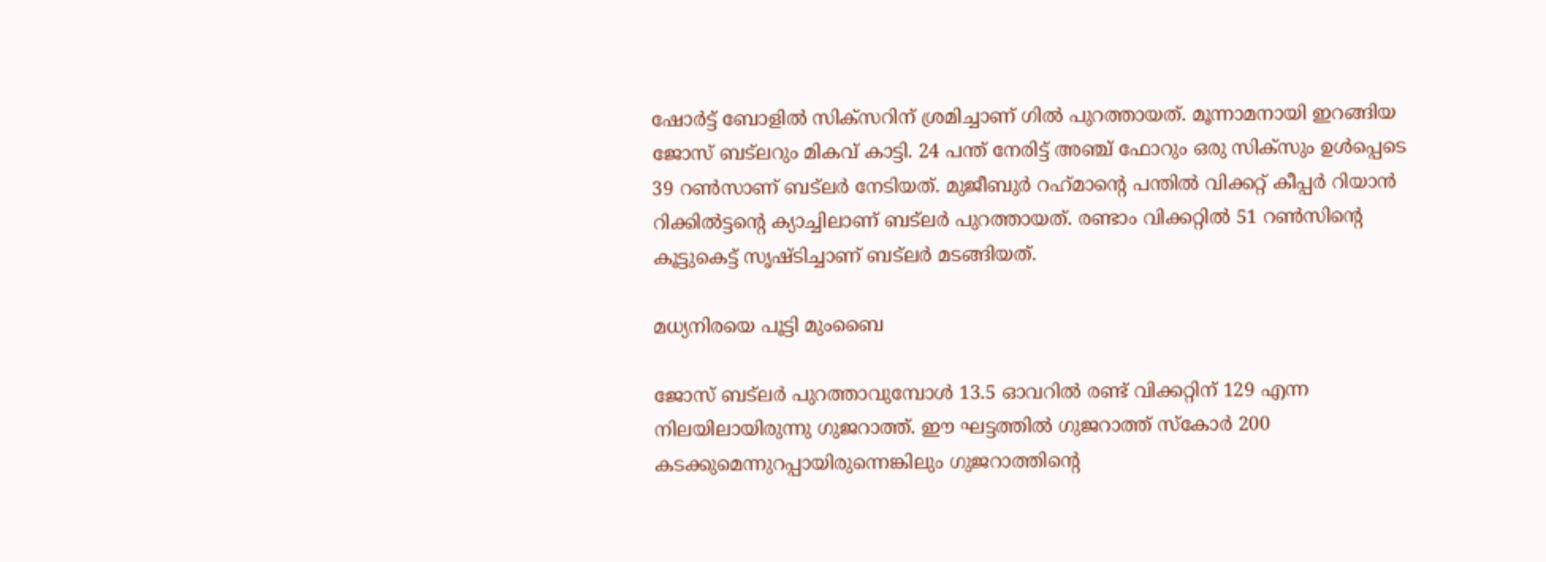ഷോര്‍ട്ട് ബോളില്‍ സിക്‌സറിന് ശ്രമിച്ചാണ് ഗില്‍ പുറത്തായത്. മൂന്നാമനായി ഇറങ്ങിയ ജോസ് ബട്‌ലറും മികവ് കാട്ടി. 24 പന്ത് നേരിട്ട് അഞ്ച് ഫോറും ഒരു സിക്‌സും ഉള്‍പ്പെടെ 39 റണ്‍സാണ് ബട്‌ലര്‍ നേടിയത്. മുജീബുര്‍ റഹ്‌മാന്റെ പന്തില്‍ വിക്കറ്റ് കീപ്പര്‍ റിയാന്‍ റിക്കില്‍ട്ടന്റെ ക്യാച്ചിലാണ് ബട്‌ലര്‍ പുറത്തായത്. രണ്ടാം വിക്കറ്റില്‍ 51 റണ്‍സിന്റെ കൂട്ടുകെട്ട് സൃഷ്ടിച്ചാണ് ബട്‌ലര്‍ മടങ്ങിയത്.

മധ്യനിരയെ പൂട്ടി മുംബൈ

ജോസ് ബട്‌ലര്‍ പുറത്താവുമ്പോള്‍ 13.5 ഓവറില്‍ രണ്ട് വിക്കറ്റിന് 129 എന്ന നിലയിലായിരുന്നു ഗുജറാത്ത്. ഈ ഘട്ടത്തില്‍ ഗുജറാത്ത് സ്‌കോര്‍ 200 കടക്കുമെന്നുറപ്പായിരുന്നെങ്കിലും ഗുജറാത്തിന്റെ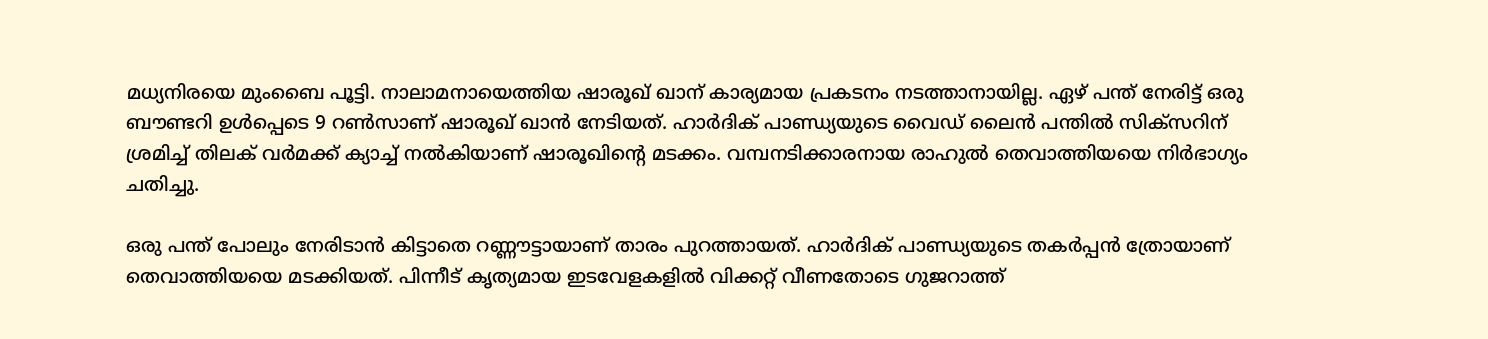മധ്യനിരയെ മുംബൈ പൂട്ടി. നാലാമനായെത്തിയ ഷാരൂഖ് ഖാന് കാര്യമായ പ്രകടനം നടത്താനായില്ല. ഏഴ് പന്ത് നേരിട്ട് ഒരു ബൗണ്ടറി ഉള്‍പ്പെടെ 9 റണ്‍സാണ് ഷാരൂഖ് ഖാന്‍ നേടിയത്. ഹാര്‍ദിക് പാണ്ഡ്യയുടെ വൈഡ് ലൈന്‍ പന്തില്‍ സിക്‌സറിന് ശ്രമിച്ച് തിലക് വര്‍മക്ക് ക്യാച്ച് നല്‍കിയാണ് ഷാരൂഖിന്റെ മടക്കം. വമ്പനടിക്കാരനായ രാഹുല്‍ തെവാത്തിയയെ നിര്‍ഭാഗ്യം ചതിച്ചു.

ഒരു പന്ത് പോലും നേരിടാന്‍ കിട്ടാതെ റണ്ണൗട്ടായാണ് താരം പുറത്തായത്. ഹാര്‍ദിക് പാണ്ഡ്യയുടെ തകര്‍പ്പന്‍ ത്രോയാണ് തെവാത്തിയയെ മടക്കിയത്. പിന്നീട് കൃത്യമായ ഇടവേളകളില്‍ വിക്കറ്റ് വീണതോടെ ഗുജറാത്ത്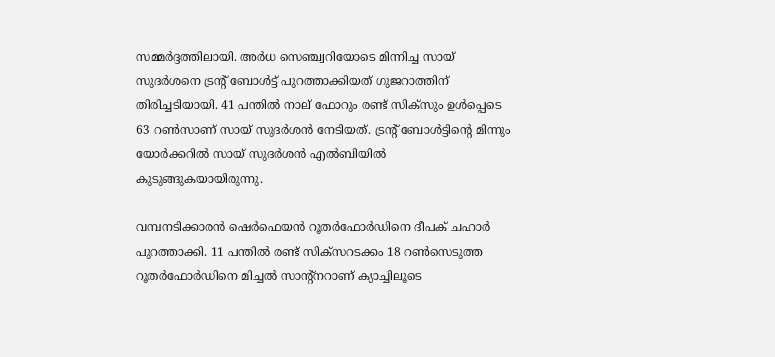സമ്മര്‍ദ്ദത്തിലായി. അര്‍ധ സെഞ്ച്വറിയോടെ മിന്നിച്ച സായ് സുദര്‍ശനെ ട്രന്റ് ബോള്‍ട്ട് പുറത്താക്കിയത് ഗുജറാത്തിന് തിരിച്ചടിയായി. 41 പന്തില്‍ നാല് ഫോറും രണ്ട് സിക്‌സും ഉള്‍പ്പെടെ 63 റണ്‍സാണ് സായ് സുദര്‍ശന്‍ നേടിയത്. ട്രന്റ് ബോള്‍ട്ടിന്റെ മിന്നും യോര്‍ക്കറില്‍ സായ് സുദര്‍ശന്‍ എല്‍ബിയില്‍ കുടുങ്ങുകയായിരുന്നു.

വമ്പനടിക്കാരന്‍ ഷെര്‍ഫെയന്‍ റൂതര്‍ഫോര്‍ഡിനെ ദീപക് ചഹാര്‍ പുറത്താക്കി. 11 പന്തില്‍ രണ്ട് സിക്‌സറടക്കം 18 റണ്‍സെടുത്ത റൂതര്‍ഫോര്‍ഡിനെ മിച്ചല്‍ സാന്റ്‌നറാണ് ക്യാച്ചിലൂടെ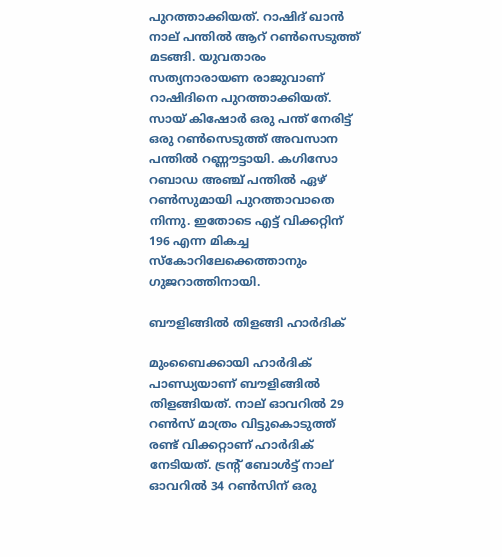പുറത്താക്കിയത്. റാഷിദ് ഖാന്‍ നാല് പന്തില്‍ ആറ് റണ്‍സെടുത്ത് മടങ്ങി. യുവതാരം സത്യനാരായണ രാജുവാണ് റാഷിദിനെ പുറത്താക്കിയത്. സായ് കിഷോര്‍ ഒരു പന്ത് നേരിട്ട് ഒരു റണ്‍സെടുത്ത് അവസാന പന്തില്‍ റണ്ണൗട്ടായി. കഗിസോ റബാഡ അഞ്ച് പന്തില്‍ ഏഴ് റണ്‍സുമായി പുറത്താവാതെ നിന്നു. ഇതോടെ എട്ട് വിക്കറ്റിന് 196 എന്ന മികച്ച സ്‌കോറിലേക്കെത്താനും ഗുജറാത്തിനായി.

ബൗളിങ്ങില്‍ തിളങ്ങി ഹാര്‍ദിക്

മുംബൈക്കായി ഹാര്‍ദിക് പാണ്ഡ്യയാണ് ബൗളിങ്ങില്‍ തിളങ്ങിയത്. നാല് ഓവറില്‍ 29 റണ്‍സ് മാത്രം വിട്ടുകൊടുത്ത് രണ്ട് വിക്കറ്റാണ് ഹാര്‍ദിക് നേടിയത്. ട്രന്റ് ബോള്‍ട്ട് നാല് ഓവറില്‍ 34 റണ്‍സിന് ഒരു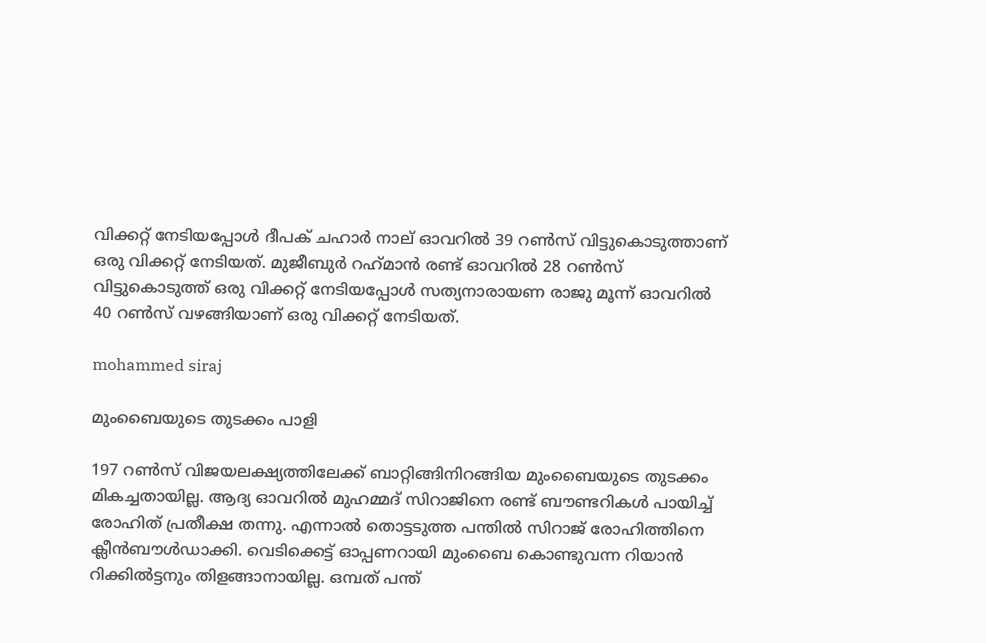വിക്കറ്റ് നേടിയപ്പോള്‍ ദീപക് ചഹാര്‍ നാല് ഓവറില്‍ 39 റണ്‍സ് വിട്ടുകൊടുത്താണ് ഒരു വിക്കറ്റ് നേടിയത്. മുജീബുര്‍ റഹ്‌മാന്‍ രണ്ട് ഓവറില്‍ 28 റണ്‍സ് വിട്ടുകൊടുത്ത് ഒരു വിക്കറ്റ് നേടിയപ്പോള്‍ സത്യനാരായണ രാജു മൂന്ന് ഓവറില്‍ 40 റണ്‍സ് വഴങ്ങിയാണ് ഒരു വിക്കറ്റ് നേടിയത്.

mohammed siraj

മുംബൈയുടെ തുടക്കം പാളി

197 റണ്‍സ് വിജയലക്ഷ്യത്തിലേക്ക് ബാറ്റിങ്ങിനിറങ്ങിയ മുംബൈയുടെ തുടക്കം മികച്ചതായില്ല. ആദ്യ ഓവറില്‍ മുഹമ്മദ് സിറാജിനെ രണ്ട് ബൗണ്ടറികള്‍ പായിച്ച് രോഹിത് പ്രതീക്ഷ തന്നു. എന്നാല്‍ തൊട്ടടുത്ത പന്തില്‍ സിറാജ് രോഹിത്തിനെ ക്ലീന്‍ബൗള്‍ഡാക്കി. വെടിക്കെട്ട് ഓപ്പണറായി മുംബൈ കൊണ്ടുവന്ന റിയാന്‍ റിക്കില്‍ട്ടനും തിളങ്ങാനായില്ല. ഒമ്പത് പന്ത്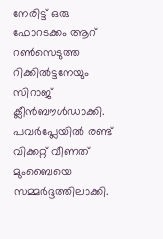നേരിട്ട് ഒരു ഫോറടക്കം ആറ് റണ്‍സെടുത്ത റിക്കില്‍ട്ടനേയും സിറാജ് ക്ലീന്‍ബൗള്‍ഡാക്കി. പവര്‍പ്ലേയില്‍ രണ്ട് വിക്കറ്റ് വീണത് മുംബൈയെ സമ്മര്‍ദ്ദത്തിലാക്കി.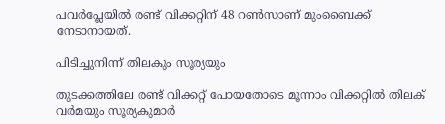പവര്‍പ്ലേയില്‍ രണ്ട് വിക്കറ്റിന് 48 റണ്‍സാണ് മുംബൈക്ക് നേടാനായത്.

പിടിച്ചുനിന്ന് തിലകും സൂര്യയും

തുടക്കത്തിലേ രണ്ട് വിക്കറ്റ് പോയതോടെ മൂന്നാം വിക്കറ്റില്‍ തിലക് വര്‍മയും സൂര്യകുമാര്‍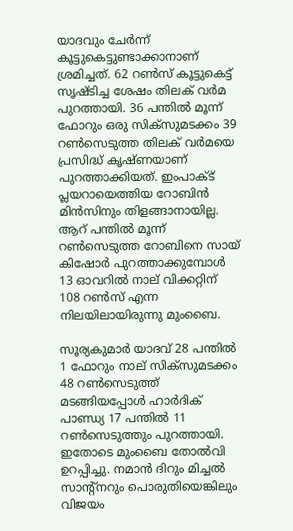യാദവും ചേര്‍ന്ന് കൂട്ടുകെട്ടുണ്ടാക്കാനാണ് ശ്രമിച്ചത്. 62 റണ്‍സ് കൂട്ടുകെട്ട് സൃഷ്ടിച്ച ശേഷം തിലക് വര്‍മ പുറത്തായി. 36 പന്തില്‍ മൂന്ന് ഫോറും ഒരു സിക്‌സുമടക്കം 39 റണ്‍സെടുത്ത തിലക് വര്‍മയെ പ്രസിദ്ധ് കൃഷ്ണയാണ് പുറത്താക്കിയത്. ഇംപാക്ട് പ്ലയറായെത്തിയ റോബിന്‍ മിന്‍സിനും തിളങ്ങാനായില്ല. ആറ് പന്തില്‍ മൂന്ന് റണ്‍സെടുത്ത റോബിനെ സായ് കിഷോര്‍ പുറത്താക്കുമ്പോള്‍ 13 ഓവറില്‍ നാല് വിക്കറ്റിന് 108 റണ്‍സ് എന്ന നിലയിലായിരുന്നു മുംബൈ.

സൂര്യകുമാര്‍ യാദവ് 28 പന്തില്‍ 1 ഫോറും നാല് സിക്‌സുമടക്കം 48 റണ്‍സെടുത്ത് മടങ്ങിയപ്പോള്‍ ഹാര്‍ദിക് പാണ്ഡ്യ 17 പന്തില്‍ 11 റണ്‍സെടുത്തും പുറത്തായി. ഇതോടെ മുംബൈ തോല്‍വി ഉറപ്പിച്ചു. നമാന്‍ ദിറും മിച്ചല്‍ സാന്റ്‌നറും പൊരുതിയെങ്കിലും വിജയം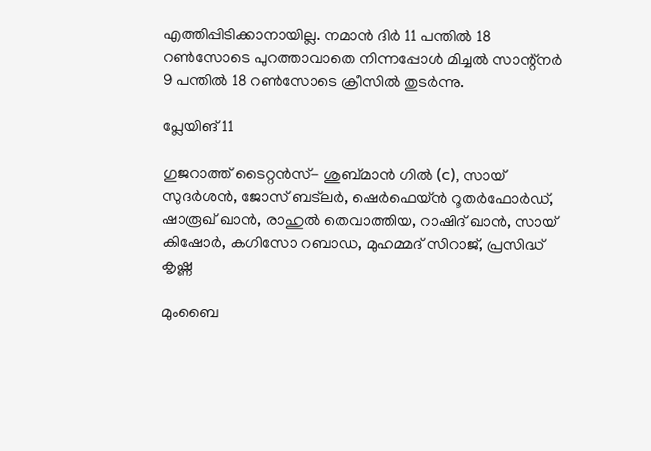എത്തിപ്പിടിക്കാനായില്ല. നമാന്‍ ദിര്‍ 11 പന്തില്‍ 18 റണ്‍സോടെ പുറത്താവാതെ നിന്നപ്പോള്‍ മിച്ചല്‍ സാന്റ്‌നര്‍ 9 പന്തില്‍ 18 റണ്‍സോടെ ക്രീസില്‍ തുടര്‍ന്നു.

പ്ലേയിങ് 11

ഗുജറാത്ത് ടൈറ്റന്‍സ്- ശുബ്മാന്‍ ഗില്‍ (c), സായ് സുദര്‍ശന്‍, ജോസ് ബട്‌ലര്‍, ഷെര്‍ഫെയ്ന്‍ റൂതര്‍ഫോര്‍ഡ്, ഷാരൂഖ് ഖാന്‍, രാഹുല്‍ തെവാത്തിയ, റാഷിദ് ഖാന്‍, സായ് കിഷോര്‍, കഗിസോ റബാഡ, മുഹമ്മദ് സിറാജ്, പ്രസിദ്ധ് കൃഷ്ണ

മുംബൈ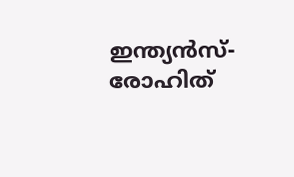ഇന്ത്യന്‍സ്- രോഹിത്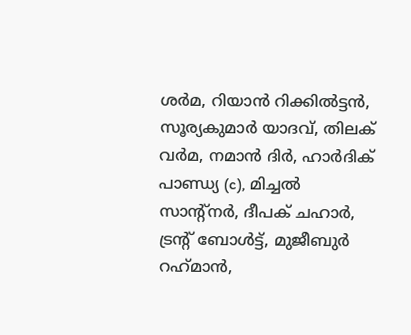ശര്‍മ, റിയാന്‍ റിക്കില്‍ട്ടന്‍, സൂര്യകുമാര്‍ യാദവ്, തിലക് വര്‍മ, നമാന്‍ ദിര്‍, ഹാര്‍ദിക് പാണ്ഡ്യ (c), മിച്ചല്‍ സാന്റ്‌നര്‍, ദീപക് ചഹാര്‍, ട്രന്റ് ബോള്‍ട്ട്, മുജീബുര്‍ റഹ്‌മാന്‍,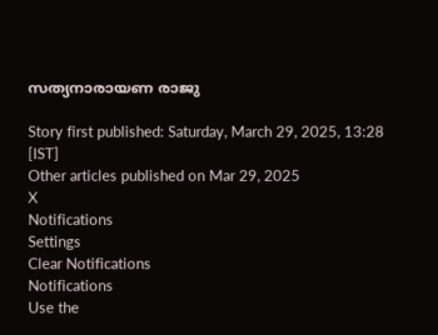സത്യനാരായണ രാജു

Story first published: Saturday, March 29, 2025, 13:28 [IST]
Other articles published on Mar 29, 2025
X
Notifications
Settings
Clear Notifications
Notifications
Use the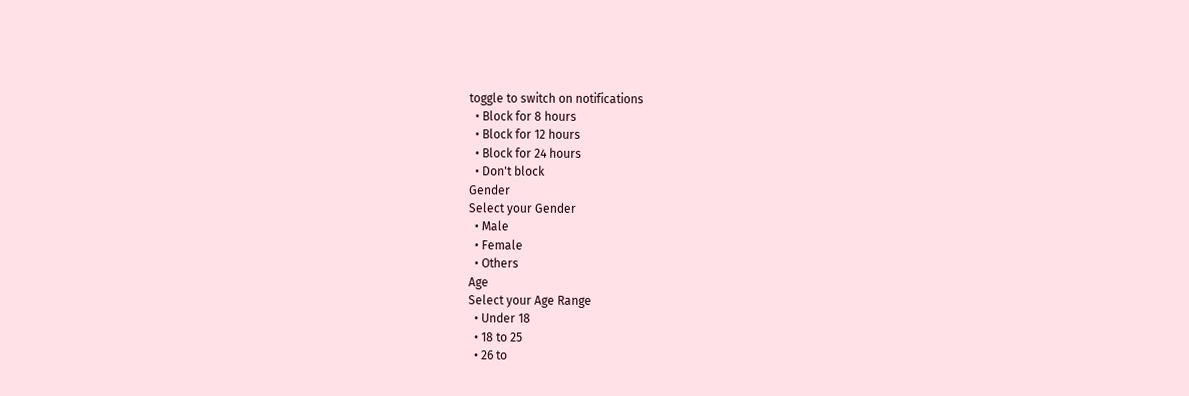toggle to switch on notifications
  • Block for 8 hours
  • Block for 12 hours
  • Block for 24 hours
  • Don't block
Gender
Select your Gender
  • Male
  • Female
  • Others
Age
Select your Age Range
  • Under 18
  • 18 to 25
  • 26 to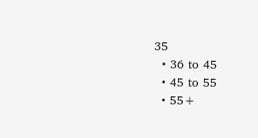35
  • 36 to 45
  • 45 to 55
  • 55+